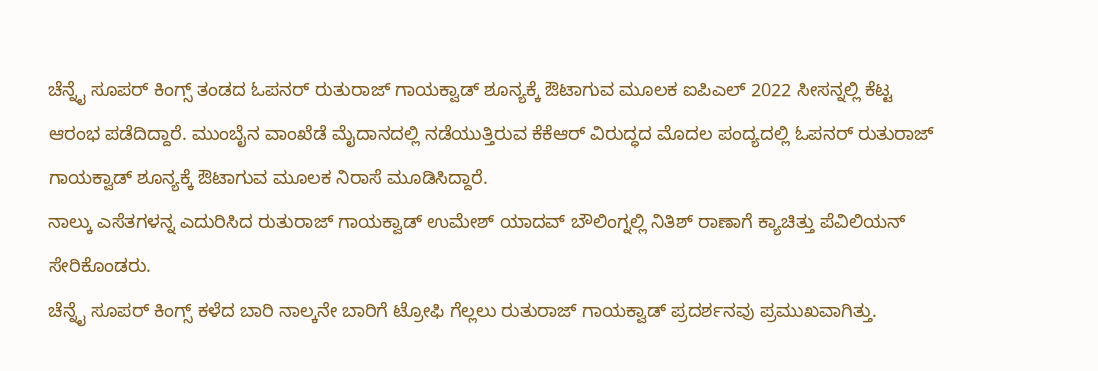ಚೆನ್ನೈ ಸೂಪರ್ ಕಿಂಗ್ಸ್ ತಂಡದ ಓಪನರ್ ರುತುರಾಜ್ ಗಾಯಕ್ವಾಡ್ ಶೂನ್ಯಕ್ಕೆ ಔಟಾಗುವ ಮೂಲಕ ಐಪಿಎಲ್ 2022 ಸೀಸನ್ನಲ್ಲಿ ಕೆಟ್ಟ ಆರಂಭ ಪಡೆದಿದ್ದಾರೆ. ಮುಂಬೈನ ವಾಂಖೆಡೆ ಮೈದಾನದಲ್ಲಿ ನಡೆಯುತ್ತಿರುವ ಕೆಕೆಆರ್ ವಿರುದ್ಧದ ಮೊದಲ ಪಂದ್ಯದಲ್ಲಿ ಓಪನರ್ ರುತುರಾಜ್ ಗಾಯಕ್ವಾಡ್ ಶೂನ್ಯಕ್ಕೆ ಔಟಾಗುವ ಮೂಲಕ ನಿರಾಸೆ ಮೂಡಿಸಿದ್ದಾರೆ.
ನಾಲ್ಕು ಎಸೆತಗಳನ್ನ ಎದುರಿಸಿದ ರುತುರಾಜ್ ಗಾಯಕ್ವಾಡ್ ಉಮೇಶ್ ಯಾದವ್ ಬೌಲಿಂಗ್ನಲ್ಲಿ ನಿತಿಶ್ ರಾಣಾಗೆ ಕ್ಯಾಚಿತ್ತು ಪೆವಿಲಿಯನ್ ಸೇರಿಕೊಂಡರು.
ಚೆನ್ನೈ ಸೂಪರ್ ಕಿಂಗ್ಸ್ ಕಳೆದ ಬಾರಿ ನಾಲ್ಕನೇ ಬಾರಿಗೆ ಟ್ರೋಫಿ ಗೆಲ್ಲಲು ರುತುರಾಜ್ ಗಾಯಕ್ವಾಡ್ ಪ್ರದರ್ಶನವು ಪ್ರಮುಖವಾಗಿತ್ತು.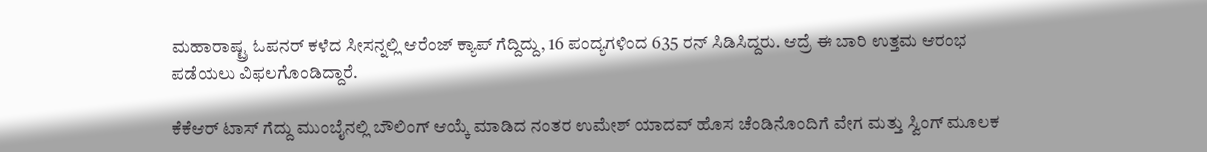ಮಹಾರಾಷ್ಟ್ರ ಓಪನರ್ ಕಳೆದ ಸೀಸನ್ನಲ್ಲಿ ಆರೆಂಜ್ ಕ್ಯಾಪ್ ಗೆದ್ದಿದ್ದು, 16 ಪಂದ್ಯಗಳಿಂದ 635 ರನ್ ಸಿಡಿಸಿದ್ದರು. ಆದ್ರೆ ಈ ಬಾರಿ ಉತ್ತಮ ಆರಂಭ ಪಡೆಯಲು ವಿಫಲಗೊಂಡಿದ್ದಾರೆ.

ಕೆಕೆಆರ್ ಟಾಸ್ ಗೆದ್ದು ಮುಂಬೈನಲ್ಲಿ ಬೌಲಿಂಗ್ ಆಯ್ಕೆ ಮಾಡಿದ ನಂತರ ಉಮೇಶ್ ಯಾದವ್ ಹೊಸ ಚೆಂಡಿನೊಂದಿಗೆ ವೇಗ ಮತ್ತು ಸ್ವಿಂಗ್ ಮೂಲಕ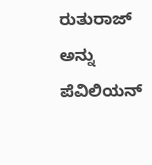ರುತುರಾಜ್ ಅನ್ನು ಪೆವಿಲಿಯನ್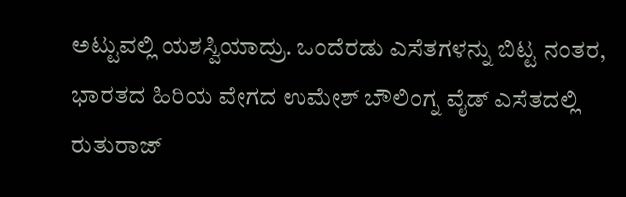ಅಟ್ಟುವಲ್ಲಿ ಯಶಸ್ವಿಯಾದ್ರು. ಒಂದೆರಡು ಎಸೆತಗಳನ್ನು ಬಿಟ್ಟ ನಂತರ, ಭಾರತದ ಹಿರಿಯ ವೇಗದ ಉಮೇಶ್ ಬೌಲಿಂಗ್ನ ವೈಡ್ ಎಸೆತದಲ್ಲಿ ರುತುರಾಜ್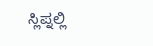ಸ್ಲಿಪ್ನಲ್ಲಿ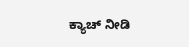ಕ್ಯಾಚ್ ನೀಡಿ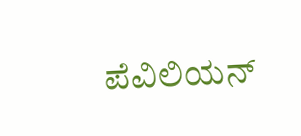ಪೆವಿಲಿಯನ್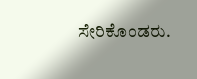ಸೇರಿಕೊಂಡರು.